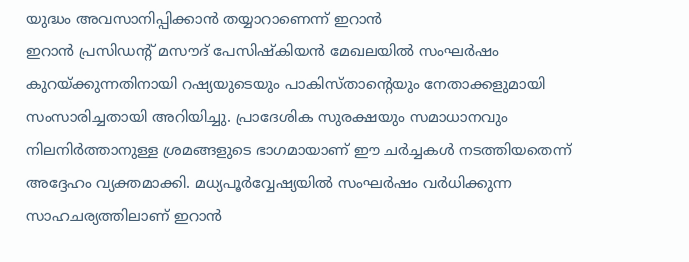യുദ്ധം അവസാനിപ്പിക്കാൻ തയ്യാറാണെന്ന് ഇറാൻ
ഇറാൻ പ്രസിഡന്റ് മസൗദ് പേസിഷ്കിയൻ മേഖലയിൽ സംഘർഷം കുറയ്ക്കുന്നതിനായി റഷ്യയുടെയും പാകിസ്താന്റെയും നേതാക്കളുമായി സംസാരിച്ചതായി അറിയിച്ചു. പ്രാദേശിക സുരക്ഷയും സമാധാനവും നിലനിർത്താനുള്ള ശ്രമങ്ങളുടെ ഭാഗമായാണ് ഈ ചർച്ചകൾ നടത്തിയതെന്ന് അദ്ദേഹം വ്യക്തമാക്കി. മധ്യപൂർവ്വേഷ്യയിൽ സംഘർഷം വർധിക്കുന്ന സാഹചര്യത്തിലാണ് ഇറാൻ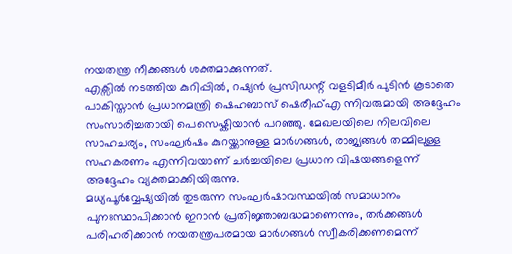നയതന്ത്ര നീക്കങ്ങൾ ശക്തമാക്കുന്നത്.
എക്സിൽ നടത്തിയ കുറിപ്പിൽ, റഷ്യൻ പ്രസിഡന്റ് വളടിമീർ പുടിൻ കൂടാതെ പാകിസ്താൻ പ്രധാനമന്ത്രി ഷെഹബാസ് ഷെരീഫ്എ ന്നിവരുമായി അദ്ദേഹം സംസാരിച്ചതായി പെസെഷ്കിയാൻ പറഞ്ഞു. മേഖലയിലെ നിലവിലെ സാഹചര്യം, സംഘർഷം കുറയ്ക്കാനുള്ള മാർഗങ്ങൾ, രാജ്യങ്ങൾ തമ്മിലുള്ള സഹകരണം എന്നിവയാണ് ചർച്ചയിലെ പ്രധാന വിഷയങ്ങളെന്ന് അദ്ദേഹം വ്യക്തമാക്കിയിരുന്നു.
മധ്യപൂർവ്വേഷ്യയിൽ തുടരുന്ന സംഘർഷാവസ്ഥയിൽ സമാധാനം പുനഃസ്ഥാപിക്കാൻ ഇറാൻ പ്രതിജ്ഞാബദ്ധമാണെന്നും, തർക്കങ്ങൾ പരിഹരിക്കാൻ നയതന്ത്രപരമായ മാർഗങ്ങൾ സ്വീകരിക്കണമെന്ന്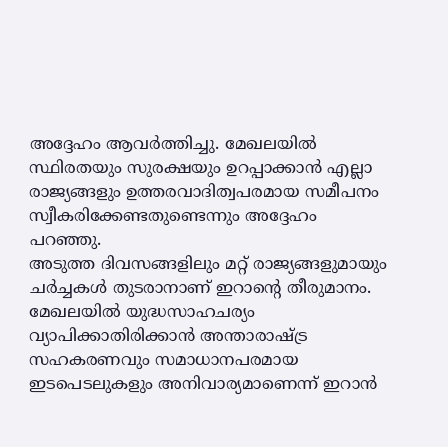അദ്ദേഹം ആവർത്തിച്ചു. മേഖലയിൽ സ്ഥിരതയും സുരക്ഷയും ഉറപ്പാക്കാൻ എല്ലാ രാജ്യങ്ങളും ഉത്തരവാദിത്വപരമായ സമീപനം സ്വീകരിക്കേണ്ടതുണ്ടെന്നും അദ്ദേഹം പറഞ്ഞു.
അടുത്ത ദിവസങ്ങളിലും മറ്റ് രാജ്യങ്ങളുമായും ചർച്ചകൾ തുടരാനാണ് ഇറാന്റെ തീരുമാനം. മേഖലയിൽ യുദ്ധസാഹചര്യം വ്യാപിക്കാതിരിക്കാൻ അന്താരാഷ്ട്ര സഹകരണവും സമാധാനപരമായ ഇടപെടലുകളും അനിവാര്യമാണെന്ന് ഇറാൻ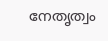നേതൃത്വം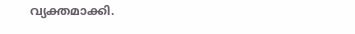വ്യക്തമാക്കി.